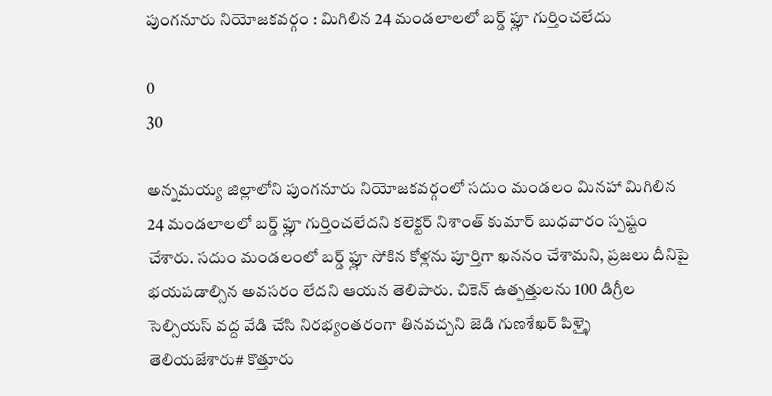పుంగనూరు నియోజకవర్గం : మిగిలిన 24 మండలాలలో బర్డ్ ఫ్లూ గుర్తించలేదు

0
30

అన్నమయ్య జిల్లాలోని పుంగనూరు నియోజకవర్గంలో సదుం మండలం మినహా మిగిలిన 24 మండలాలలో బర్డ్ ఫ్లూ గుర్తించలేదని కలెక్టర్ నిశాంత్ కుమార్ బుధవారం స్పష్టం చేశారు. సదుం మండలంలో బర్డ్ ఫ్లూ సోకిన కోళ్లను పూర్తిగా ఖననం చేశామని, ప్రజలు దీనిపై భయపడాల్సిన అవసరం లేదని ఆయన తెలిపారు. చికెన్ ఉత్పత్తులను 100 డిగ్రీల సెల్సియస్ వద్ద వేడి చేసి నిరభ్యంతరంగా తినవచ్చని జెడి గుణశేఖర్ పిళ్ళై తెలియజేశారు# కొత్తూరు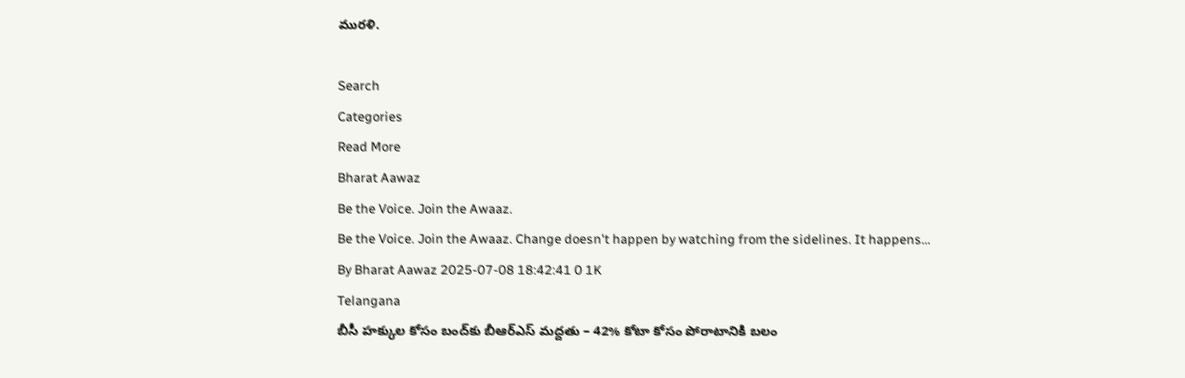మురళి.

Search
Categories
Read More
Bharat Aawaz
Be the Voice. Join the Awaaz.
Be the Voice. Join the Awaaz. Change doesn't happen by watching from the sidelines. It happens...
By Bharat Aawaz 2025-07-08 18:42:41 0 1K
Telangana
బీసీ హక్కుల కోసం బంద్‌కు బీఆర్‌ఎస్ మద్దతు – 42% కోటా కోసం పోరాటానికి బలం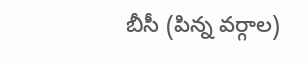బీసీ (పిన్న వర్గాల)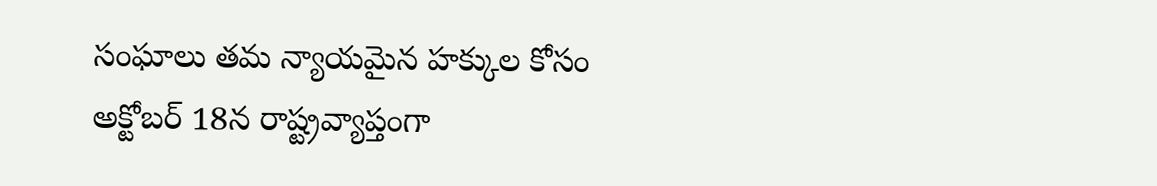సంఘాలు తమ న్యాయమైన హక్కుల కోసం అక్టోబర్ 18న రాష్ట్రవ్యాప్తంగా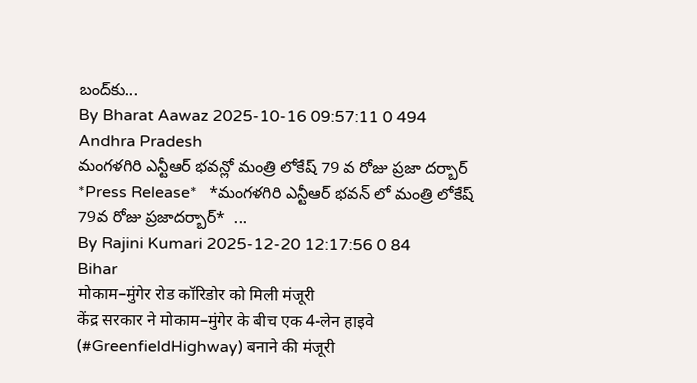బంద్‌కు...
By Bharat Aawaz 2025-10-16 09:57:11 0 494
Andhra Pradesh
మంగళగిరి ఎన్టీఆర్ భవన్లో మంత్రి లోకేష్ 79 వ రోజు ప్రజా దర్బార్
*Press Release*   *మంగళగిరి ఎన్టీఆర్ భవన్ లో మంత్రి లోకేష్ 79వ రోజు ప్రజాదర్బార్*  ...
By Rajini Kumari 2025-12-20 12:17:56 0 84
Bihar
मोकाम–मुंगेर रोड कॉरिडोर को मिली मंजूरी
केंद्र सरकार ने मोकाम–मुंगेर के बीच एक 4-लेन हाइवे (#GreenfieldHighway) बनाने की मंजूरी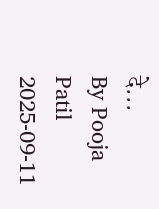दे...
By Pooja Patil 2025-09-11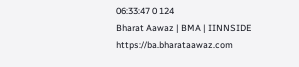06:33:47 0 124
Bharat Aawaz | BMA | IINNSIDE https://ba.bharataawaz.com